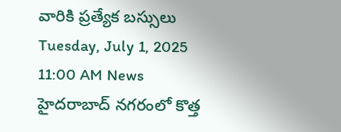వారికి ప్రత్యేక బస్సులు
Tuesday, July 1, 2025 11:00 AM News
హైదరాబాద్ నగరంలో కొత్త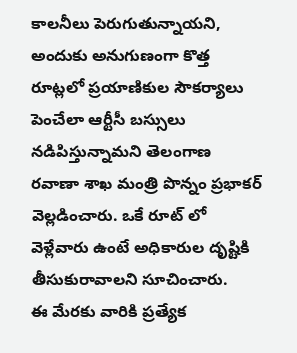కాలనీలు పెరుగుతున్నాయని, అందుకు అనుగుణంగా కొత్త రూట్లలో ప్రయాణికుల సౌకర్యాలు పెంచేలా ఆర్టీసీ బస్సులు నడిపిస్తున్నామని తెలంగాణ రవాణా శాఖ మంత్రి పొన్నం ప్రభాకర్ వెల్లడించారు. ఒకే రూట్ లో వెళ్లేవారు ఉంటే అధికారుల దృష్టికి తీసుకురావాలని సూచించారు.
ఈ మేరకు వారికి ప్రత్యేక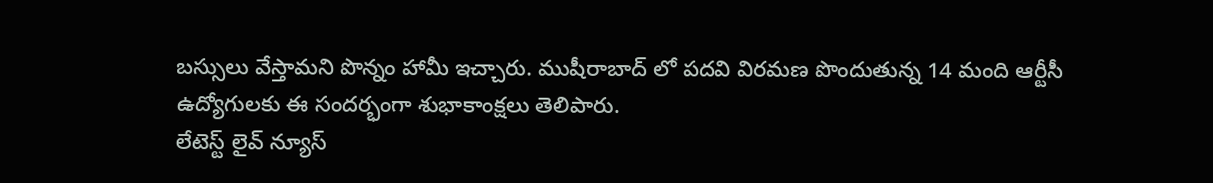బస్సులు వేస్తామని పొన్నం హామీ ఇచ్చారు. ముషీరాబాద్ లో పదవి విరమణ పొందుతున్న 14 మంది ఆర్టీసీ ఉద్యోగులకు ఈ సందర్భంగా శుభాకాంక్షలు తెలిపారు.
లేటెస్ట్ లైవ్ న్యూస్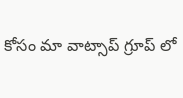కోసం మా వాట్సాప్ గ్రూప్ లో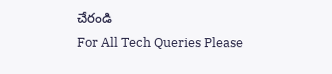చేరండి
For All Tech Queries Please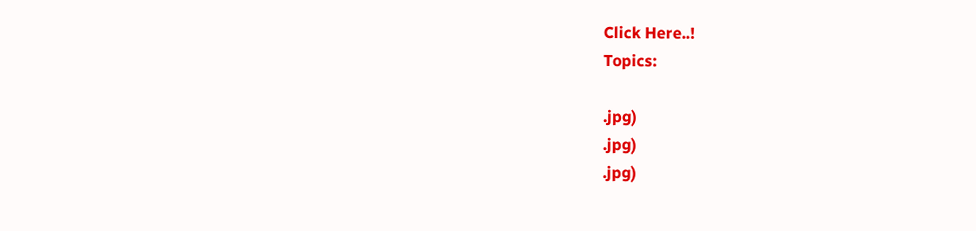Click Here..!
Topics:

.jpg)
.jpg)
.jpg)